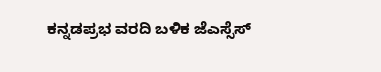ಕನ್ನಡಪ್ರಭ ವರದಿ ಬಳಿಕ ಜೆಎಸ್ಸೆಸ್‌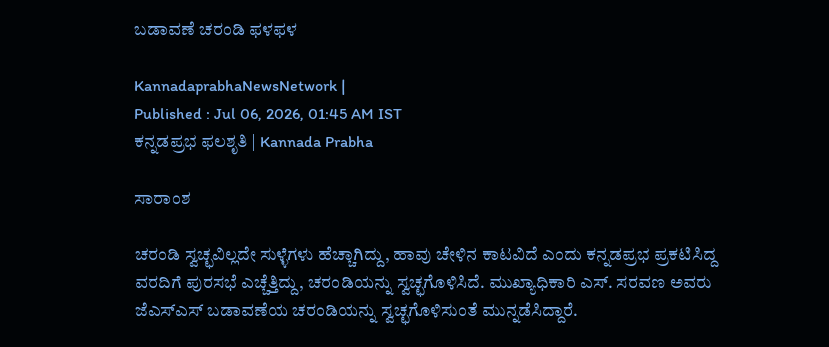ಬಡಾವಣೆ ಚರಂಡಿ ಫಳಫಳ

KannadaprabhaNewsNetwork |
Published : Jul 06, 2026, 01:45 AM IST
ಕನ್ನಡಪ್ರಭ ಫಲಶೃತಿ | Kannada Prabha

ಸಾರಾಂಶ

ಚರಂಡಿ ಸ್ವಚ್ಛವಿಲ್ಲದೇ ಸುಳ್ಳೆಗಳು ಹೆಚ್ಚಾಗಿದ್ದು, ಹಾವು ಚೇಳಿನ ಕಾಟವಿದೆ ಎಂದು ಕನ್ನಡಪ್ರಭ ಪ್ರಕಟಿಸಿದ್ದ ವರದಿಗೆ ಪುರಸಭೆ ಎಚ್ಚೆತ್ತಿದ್ದು, ಚರಂಡಿಯನ್ನು ಸ್ವಚ್ಛಗೊಳಿಸಿದೆ. ಮುಖ್ಯಾಧಿಕಾರಿ ಎಸ್‌. ಸರವಣ ಅವರು ಜೆಎಸ್ಎಸ್‌ ಬಡಾವಣೆಯ ಚರಂಡಿಯನ್ನು ಸ್ವಚ್ಛಗೊಳಿಸುಂತೆ ಮುನ್ನಡೆಸಿದ್ದಾರೆ.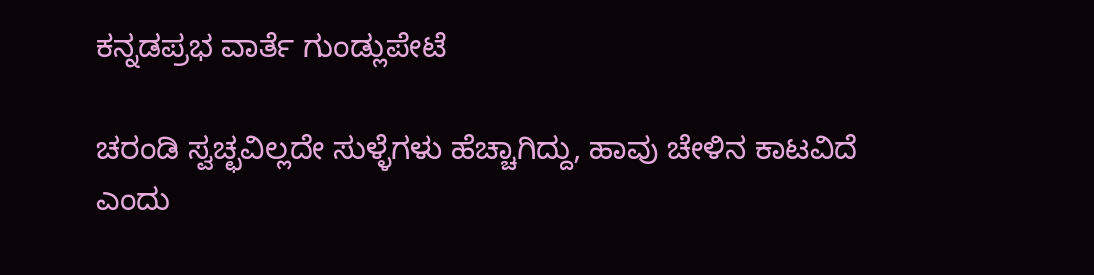ಕನ್ನಡಪ್ರಭ ವಾರ್ತೆ ಗುಂಡ್ಲುಪೇಟೆ

ಚರಂಡಿ ಸ್ವಚ್ಛವಿಲ್ಲದೇ ಸುಳ್ಳೆಗಳು ಹೆಚ್ಚಾಗಿದ್ದು, ಹಾವು ಚೇಳಿನ ಕಾಟವಿದೆ ಎಂದು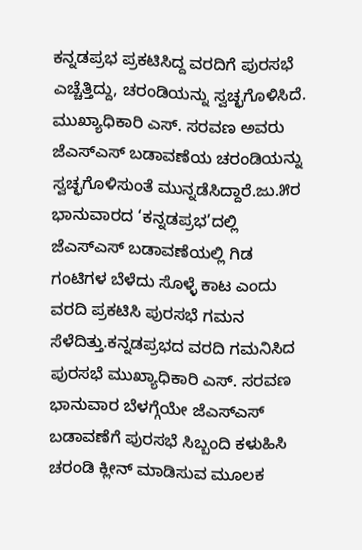ಕನ್ನಡಪ್ರಭ ಪ್ರಕಟಿಸಿದ್ದ ವರದಿಗೆ ಪುರಸಭೆ ಎಚ್ಚೆತ್ತಿದ್ದು, ಚರಂಡಿಯನ್ನು ಸ್ವಚ್ಛಗೊಳಿಸಿದೆ. ಮುಖ್ಯಾಧಿಕಾರಿ ಎಸ್‌. ಸರವಣ ಅವರು ಜೆಎಸ್ಎಸ್‌ ಬಡಾವಣೆಯ ಚರಂಡಿಯನ್ನು ಸ್ವಚ್ಛಗೊಳಿಸುಂತೆ ಮುನ್ನಡೆಸಿದ್ದಾರೆ.ಜು.೫ರ ಭಾನುವಾರದ ‘ಕನ್ನಡಪ್ರಭ’ದಲ್ಲಿ ಜೆಎಸ್‌ಎಸ್‌ ಬಡಾವಣೆಯಲ್ಲಿ ಗಿಡ ಗಂಟಿಗಳ ಬೆಳೆದು ಸೊಳ್ಳೆ ಕಾಟ ಎಂದು ವರದಿ ಪ್ರಕಟಿಸಿ ಪುರಸಭೆ ಗಮನ ಸೆಳೆದಿತ್ತು.ಕನ್ನಡಪ್ರಭದ ವರದಿ ಗಮನಿಸಿದ ಪುರಸಭೆ ಮುಖ್ಯಾಧಿಕಾರಿ ಎಸ್. ಸರವಣ ಭಾನುವಾರ ಬೆಳಗ್ಗೆಯೇ ಜೆಎಸ್‌ಎಸ್‌ ಬಡಾವಣೆಗೆ ಪುರಸಭೆ ಸಿಬ್ಬಂದಿ ಕಳುಹಿಸಿ ಚರಂಡಿ ಕ್ಲೀನ್‌ ಮಾಡಿಸುವ ಮೂಲಕ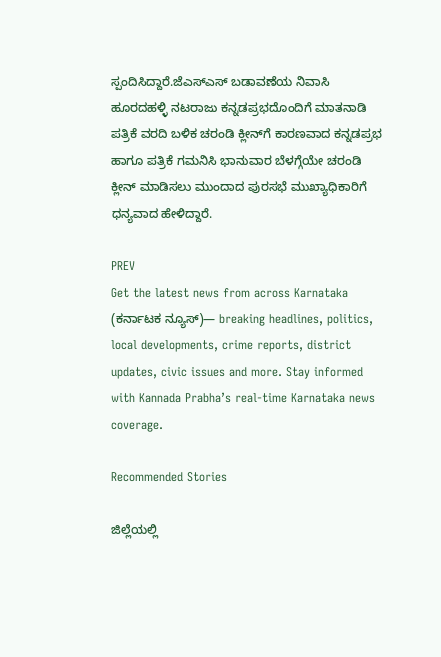ಸ್ಪಂದಿಸಿದ್ದಾರೆ.ಜೆಎಸ್‌ಎಸ್‌ ಬಡಾವಣೆಯ ನಿವಾಸಿ ಹೂರದಹಳ್ಳಿ ನಟರಾಜು ಕನ್ನಡಪ್ರಭದೊಂದಿಗೆ ಮಾತನಾಡಿ ಪತ್ರಿಕೆ ವರದಿ ಬಳಿಕ ಚರಂಡಿ ಕ್ಲೀನ್‌ಗೆ ಕಾರಣವಾದ ಕನ್ನಡಪ್ರಭ ಹಾಗೂ ಪತ್ರಿಕೆ ಗಮನಿಸಿ ಭಾನುವಾರ ಬೆಳಗ್ಗೆಯೇ ಚರಂಡಿ ಕ್ಲೀನ್‌ ಮಾಡಿಸಲು ಮುಂದಾದ ಪುರಸಭೆ ಮುಖ್ಯಾಧಿಕಾರಿಗೆ ಧನ್ಯವಾದ ಹೇಳಿದ್ದಾರೆ.

PREV
Get the latest news from across Karnataka (ಕರ್ನಾಟಕ ನ್ಯೂಸ್)— breaking headlines, politics, local developments, crime reports, district updates, civic issues and more. Stay informed with Kannada Prabha’s real‑time Karnataka news coverage.

Recommended Stories

ಜಿಲ್ಲೆಯಲ್ಲಿ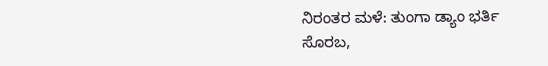ನಿರಂತರ ಮಳೆ: ತುಂಗಾ ಡ್ಯಾಂ ಭರ್ತಿ
ಸೊರಬ,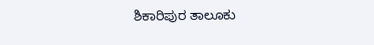ಶಿಕಾರಿಪುರ ತಾಲೂಕು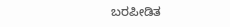ಬರಪೀಡಿತ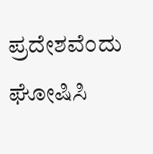ಪ್ರದೇಶವೆಂದು ಘೋಷಿಸಿ